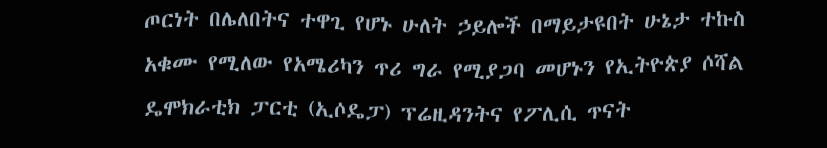ጦርነት በሌለበትና ተዋጊ የሆኑ ሁለት ኃይሎች በማይታዩበት ሁኔታ ተኩስ አቁሙ የሚለው የአሜሪካን ጥሪ ግራ የሚያጋባ መሆኑን የኢትዮጵያ ሶሻል ዴሞክራቲክ ፓርቲ (ኢሶዴፓ) ፕሬዚዳንትና የፖሊሲ ጥናት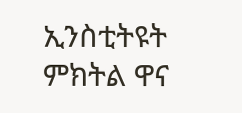ኢንስቲትዩት ምክትል ዋና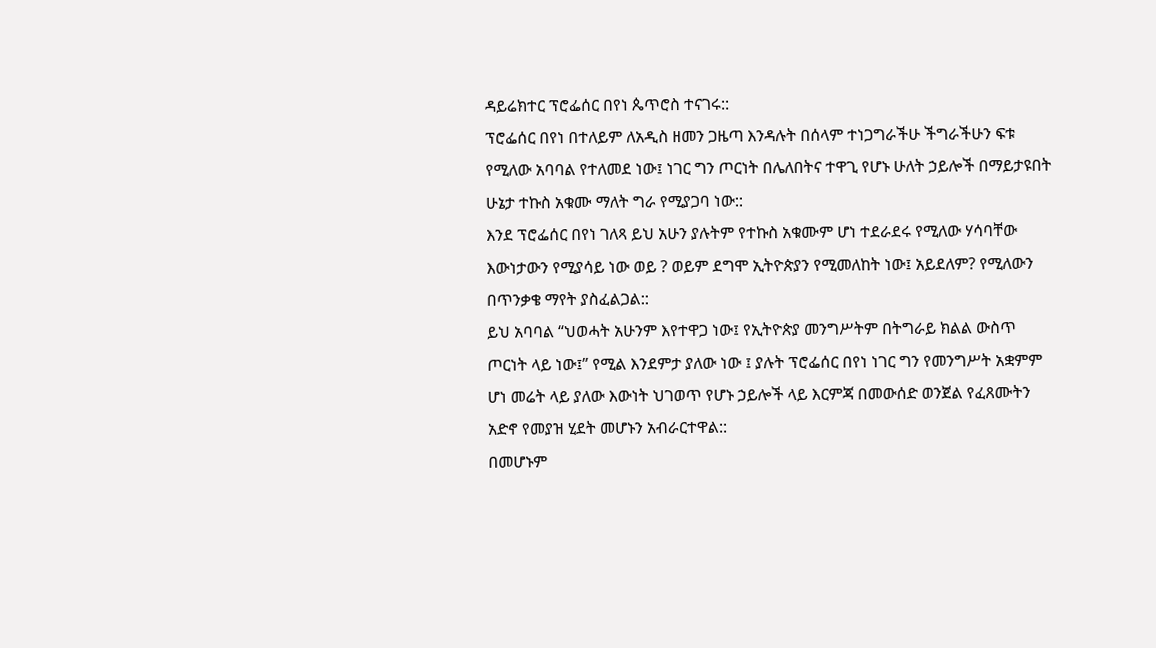ዳይሬክተር ፕሮፌሰር በየነ ጴጥሮስ ተናገሩ::
ፕሮፌሰር በየነ በተለይም ለአዲስ ዘመን ጋዜጣ እንዳሉት በሰላም ተነጋግራችሁ ችግራችሁን ፍቱ የሚለው አባባል የተለመደ ነው፤ ነገር ግን ጦርነት በሌለበትና ተዋጊ የሆኑ ሁለት ኃይሎች በማይታዩበት ሁኔታ ተኩስ አቁሙ ማለት ግራ የሚያጋባ ነው::
እንደ ፕሮፌሰር በየነ ገለጻ ይህ አሁን ያሉትም የተኩስ አቁሙም ሆነ ተደራደሩ የሚለው ሃሳባቸው እውነታውን የሚያሳይ ነው ወይ ? ወይም ደግሞ ኢትዮጵያን የሚመለከት ነው፤ አይደለም? የሚለውን በጥንቃቄ ማየት ያስፈልጋል::
ይህ አባባል “ህወሓት አሁንም እየተዋጋ ነው፤ የኢትዮጵያ መንግሥትም በትግራይ ክልል ውስጥ ጦርነት ላይ ነው፤” የሚል እንደምታ ያለው ነው ፤ ያሉት ፕሮፌሰር በየነ ነገር ግን የመንግሥት አቋምም ሆነ መሬት ላይ ያለው እውነት ህገወጥ የሆኑ ኃይሎች ላይ እርምጃ በመውሰድ ወንጀል የፈጸሙትን አድኖ የመያዝ ሂደት መሆኑን አብራርተዋል::
በመሆኑም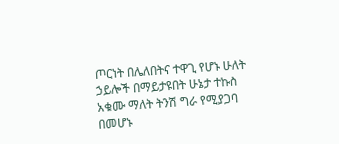ጦርነት በሌለበትና ተዋጊ የሆኑ ሁለት ኃይሎች በማይታዩበት ሁኔታ ተኩስ አቁሙ ማለት ትንሽ ግራ የሚያጋባ በመሆኑ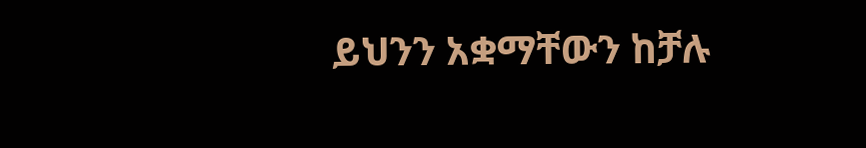ይህንን አቋማቸውን ከቻሉ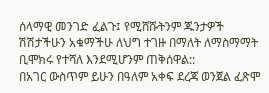ሰላማዊ መንገድ ፈልጉ፤ የሚሸሹትንም ጁንታዎች ሽሽታችሁን አቁማችሁ ለህግ ተገዙ በማለት ለማስማማት ቢሞክሩ የተሻለ እንደሚሆንም ጠቅሰዋል::
በአገር ውስጥም ይሁን በዓለም አቀፍ ደረጃ ወንጀል ፈጽሞ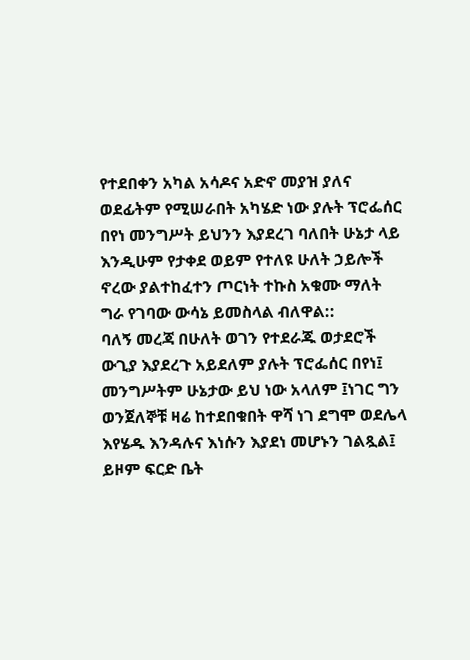የተደበቀን አካል አሳዶና አድኖ መያዝ ያለና ወደፊትም የሚሠራበት አካሄድ ነው ያሉት ፕሮፌሰር በየነ መንግሥት ይህንን እያደረገ ባለበት ሁኔታ ላይ እንዲሁም የታቀደ ወይም የተለዩ ሁለት ኃይሎች ኖረው ያልተከፈተን ጦርነት ተኩስ አቁሙ ማለት ግራ የገባው ውሳኔ ይመስላል ብለዋል::
ባለኝ መረጃ በሁለት ወገን የተደራጁ ወታደሮች ውጊያ እያደረጉ አይደለም ያሉት ፕሮፌሰር በየነ፤ መንግሥትም ሁኔታው ይህ ነው አላለም ፤ነገር ግን ወንጀለኞቹ ዛሬ ከተደበቁበት ዋሻ ነገ ደግሞ ወደሌላ እየሄዱ እንዳሉና እነሱን እያደነ መሆኑን ገልጿል፤ ይዞም ፍርድ ቤት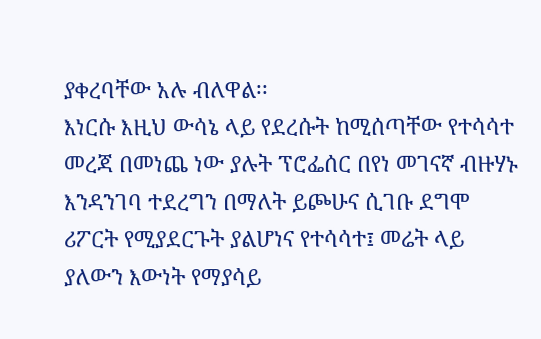ያቀረባቸው አሉ ብለዋል፡፡
እነርሱ እዚህ ውሳኔ ላይ የደረሱት ከሚሰጣቸው የተሳሳተ መረጃ በመነጨ ነው ያሉት ፕሮፌሰር በየነ መገናኛ ብዙሃኑ እንዳንገባ ተደረግን በማለት ይጮሁና ሲገቡ ደግሞ ሪፖርት የሚያደርጉት ያልሆነና የተሳሳተ፤ መሬት ላይ ያለውን እውነት የማያሳይ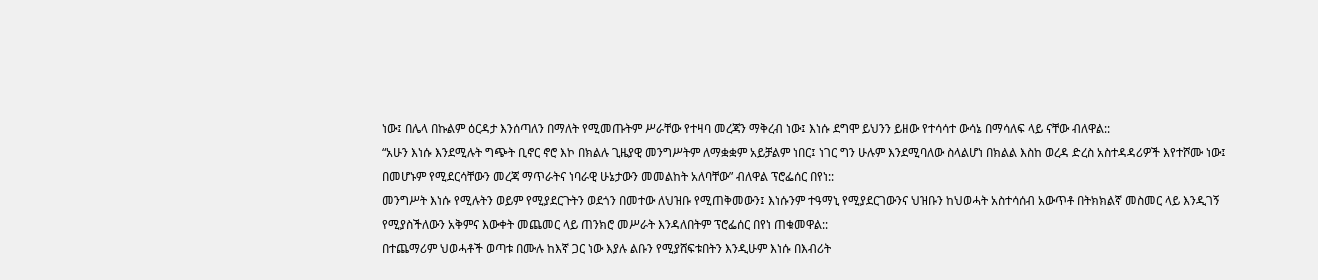ነው፤ በሌላ በኩልም ዕርዳታ እንሰጣለን በማለት የሚመጡትም ሥራቸው የተዛባ መረጃን ማቅረብ ነው፤ እነሱ ደግሞ ይህንን ይዘው የተሳሳተ ውሳኔ በማሳለፍ ላይ ናቸው ብለዋል::
“አሁን እነሱ እንደሚሉት ግጭት ቢኖር ኖሮ እኮ በክልሉ ጊዜያዊ መንግሥትም ለማቋቋም አይቻልም ነበር፤ ነገር ግን ሁሉም እንደሚባለው ስላልሆነ በክልል እስከ ወረዳ ድረስ አስተዳዳሪዎች እየተሾሙ ነው፤ በመሆኑም የሚደርሳቸውን መረጃ ማጥራትና ነባራዊ ሁኔታውን መመልከት አለባቸው” ብለዋል ፕሮፌሰር በየነ::
መንግሥት እነሱ የሚሉትን ወይም የሚያደርጉትን ወደጎን በመተው ለህዝቡ የሚጠቅመውን፤ እነሱንም ተዓማኒ የሚያደርገውንና ህዝቡን ከህወሓት አስተሳሰብ አውጥቶ በትክክልኛ መስመር ላይ እንዲገኝ የሚያስችለውን አቅምና እውቀት መጨመር ላይ ጠንክሮ መሥራት እንዳለበትም ፕሮፌሰር በየነ ጠቁመዋል::
በተጨማሪም ህወሓቶች ወጣቱ በሙሉ ከእኛ ጋር ነው እያሉ ልቡን የሚያሸፍቱበትን እንዲሁም እነሱ በእብሪት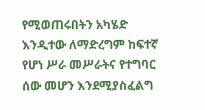የሚወጠሩበትን አካሄድ እንዲተው ለማድረግም ከፍተኛ የሆነ ሥራ መሥራትና የተግባር ሰው መሆን እንደሚያስፈልግ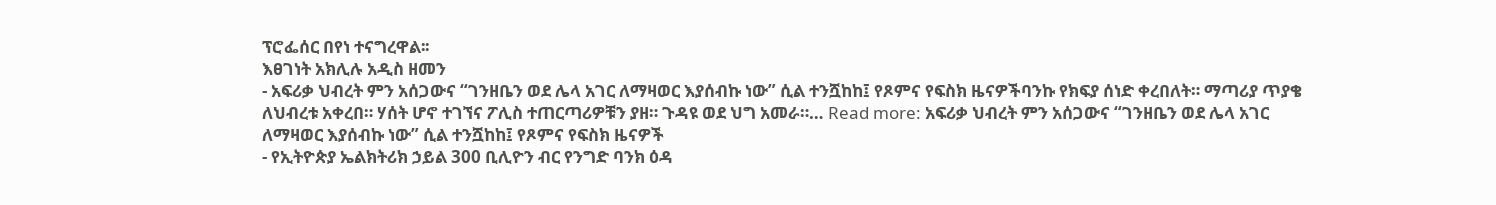ፕሮፌሰር በየነ ተናግረዋል፡፡
እፀገነት አክሊሉ አዲስ ዘመን
- አፍሪቃ ህብረት ምን አሰጋውና “ገንዘቤን ወደ ሌላ አገር ለማዛወር እያሰብኩ ነው” ሲል ተንሿከከ፤ የጾምና የፍስክ ዜናዎችባንኩ የክፍያ ሰነድ ቀረበለት። ማጣሪያ ጥያቄ ለህብረቱ አቀረበ። ሃሰት ሆኖ ተገኘና ፖሊስ ተጠርጣሪዎቹን ያዘ። ጉዳዩ ወደ ህግ አመራ።… Read more: አፍሪቃ ህብረት ምን አሰጋውና “ገንዘቤን ወደ ሌላ አገር ለማዛወር እያሰብኩ ነው” ሲል ተንሿከከ፤ የጾምና የፍስክ ዜናዎች
- የኢትዮጵያ ኤልክትሪክ ኃይል 300 ቢሊዮን ብር የንግድ ባንክ ዕዳ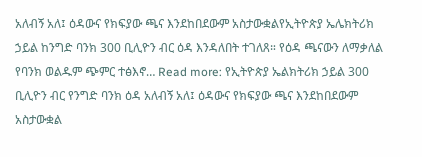አለብኝ አለ፤ ዕዳውና የክፍያው ጫና እንደከበደውም አስታውቋልየኢትዮጵያ ኤሌክትሪክ ኃይል ከንግድ ባንክ 300 ቢሊዮን ብር ዕዳ እንዳለበት ተገለጸ። የዕዳ ጫናውን ለማቃለል የባንክ ወልዱም ጭምር ተፅእኖ… Read more: የኢትዮጵያ ኤልክትሪክ ኃይል 300 ቢሊዮን ብር የንግድ ባንክ ዕዳ አለብኝ አለ፤ ዕዳውና የክፍያው ጫና እንደከበደውም አስታውቋል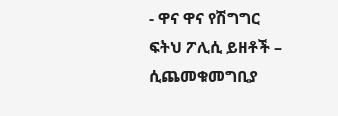- ዋና ዋና የሽግግር ፍትህ ፖሊሲ ይዘቶች – ሲጨመቁመግቢያ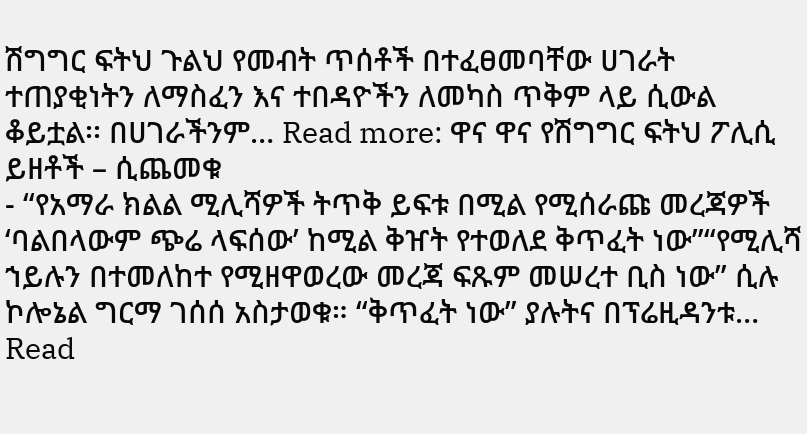ሽግግር ፍትህ ጉልህ የመብት ጥሰቶች በተፈፀመባቸው ሀገራት ተጠያቂነትን ለማስፈን እና ተበዳዮችን ለመካስ ጥቅም ላይ ሲውል ቆይቷል፡፡ በሀገራችንም… Read more: ዋና ዋና የሽግግር ፍትህ ፖሊሲ ይዘቶች – ሲጨመቁ
- “የአማራ ክልል ሚሊሻዎች ትጥቅ ይፍቱ በሚል የሚሰራጩ መረጃዎች ‘ባልበላውም ጭሬ ላፍሰው’ ከሚል ቅዠት የተወለደ ቅጥፈት ነው”“የሚሊሻ ኀይሉን በተመለከተ የሚዘዋወረው መረጃ ፍጹም መሠረተ ቢስ ነው” ሲሉ ኮሎኔል ግርማ ገሰሰ አስታወቁ። “ቅጥፈት ነው” ያሉትና በፕሬዚዳንቱ… Read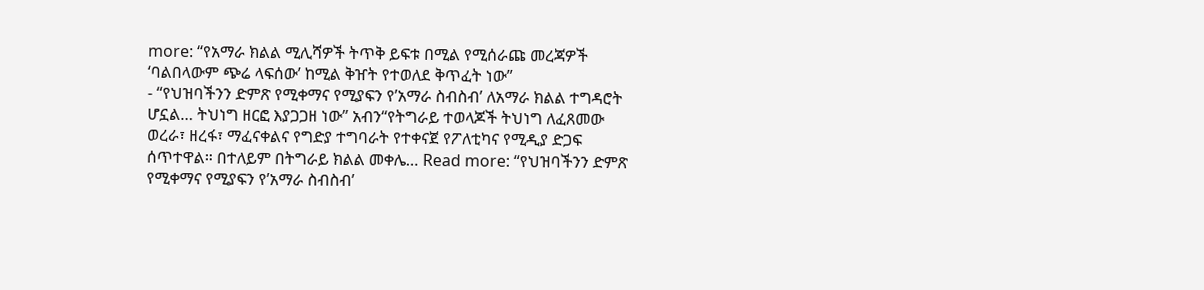more: “የአማራ ክልል ሚሊሻዎች ትጥቅ ይፍቱ በሚል የሚሰራጩ መረጃዎች ‘ባልበላውም ጭሬ ላፍሰው’ ከሚል ቅዠት የተወለደ ቅጥፈት ነው”
- “የህዝባችንን ድምጽ የሚቀማና የሚያፍን የ’አማራ ስብስብ’ ለአማራ ክልል ተግዳሮት ሆኗል… ትህነግ ዘርፎ እያጋጋዘ ነው” አብን“የትግራይ ተወላጆች ትህነግ ለፈጸመው ወረራ፣ ዘረፋ፣ ማፈናቀልና የግድያ ተግባራት የተቀናጀ የፖለቲካና የሚዲያ ድጋፍ ሰጥተዋል። በተለይም በትግራይ ክልል መቀሌ… Read more: “የህዝባችንን ድምጽ የሚቀማና የሚያፍን የ’አማራ ስብስብ’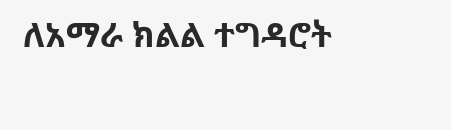ለአማራ ክልል ተግዳሮት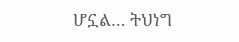ሆኗል… ትህነግ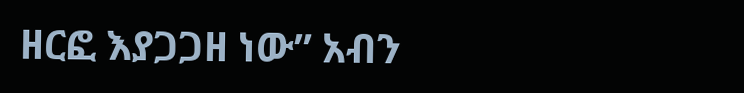ዘርፎ እያጋጋዘ ነው” አብን